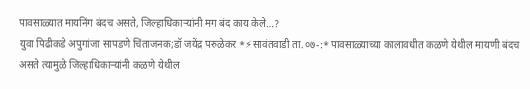पावसाळ्यात मायनिंग बंदच असते, जिल्हाधिकाऱ्यांनी मग बंद काय केले…?
युवा पिढीकडे अपुगांजा सापडणे चिंताजनक;डॉ जयेंद्र परुळेकर *⚡सावंतवाडी ता.०७-:* पावसाळ्याच्या कालावधीत कळणे येथील मायणी बंदच असते त्यामुळे जिल्हाधिकाऱ्यांनी कळणे येथील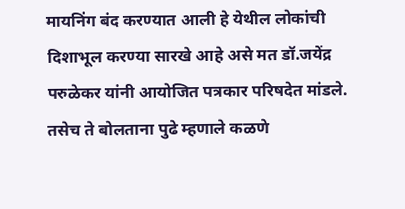मायनिंग बंद करण्यात आली हे येथील लोकांची दिशाभूल करण्या सारखे आहे असे मत डॉ.जयेंद्र परुळेकर यांनी आयोजित पत्रकार परिषदेत मांडले. तसेच ते बोलताना पुढे म्हणाले कळणे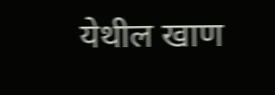येथील खाण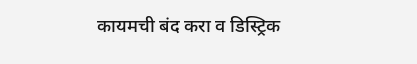कायमची बंद करा व डिस्ट्रिक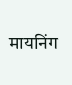मायनिंग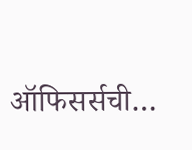ऑफिसर्सची…